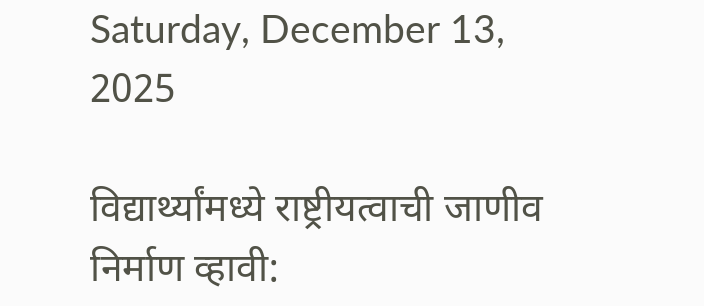Saturday, December 13, 2025

विद्यार्थ्यांमध्ये राष्ट्रीयत्वाची जाणीव निर्माण व्हावी: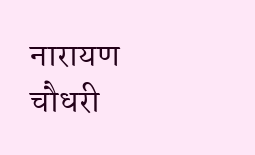नारायण चौधरी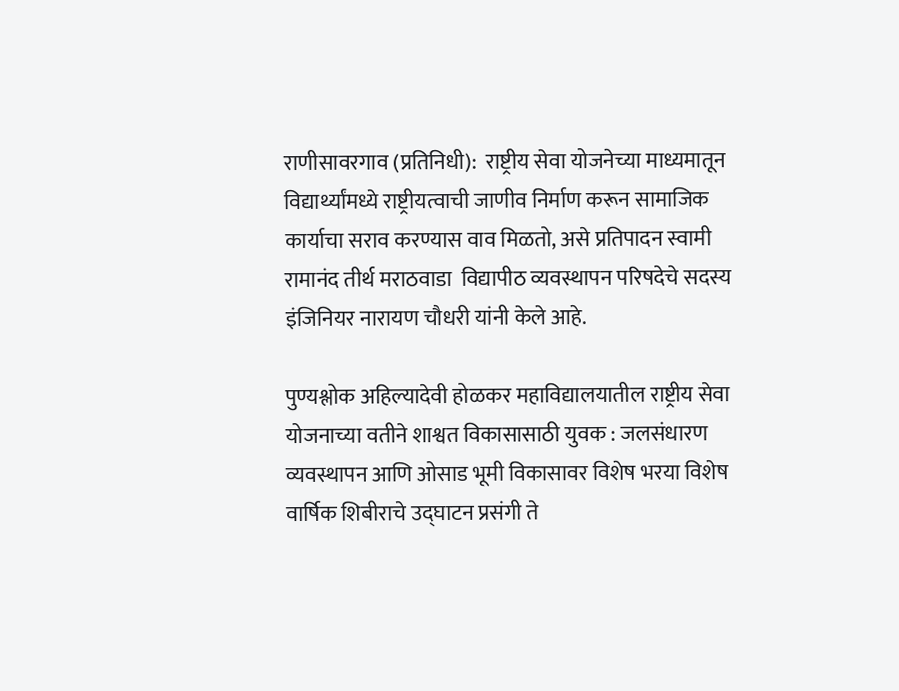राणीसावरगाव (प्रतिनिधी):  राष्ट्रीय सेवा योजनेच्या माध्यमातून विद्यार्थ्यांमध्ये राष्ट्रीयत्वाची जाणीव निर्माण करून सामाजिक कार्याचा सराव करण्यास वाव मिळतो, असे प्रतिपादन स्वामी रामानंद तीर्थ मराठवाडा  विद्यापीठ व्यवस्थापन परिषदेचे सदस्य  इंजिनियर नारायण चौधरी यांनी केले आहे.

पुण्यश्लोक अहिल्यादेवी होळकर महाविद्यालयातील राष्ट्रीय सेवा योजनाच्या वतीने शाश्वत विकासासाठी युवक : जलसंधारण व्यवस्थापन आणि ओसाड भूमी विकासावर विशेष भरया विशेष वार्षिक शिबीराचे उद्घाटन प्रसंगी ते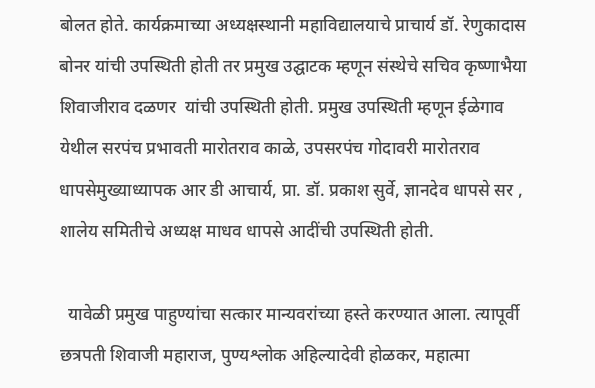बोलत होते. कार्यक्रमाच्या अध्यक्षस्थानी महाविद्यालयाचे प्राचार्य डॉ. रेणुकादास बोनर यांची उपस्थिती होती तर प्रमुख उद्घाटक म्हणून संस्थेचे सचिव कृष्णाभैया शिवाजीराव दळणर  यांची उपस्थिती होती. प्रमुख उपस्थिती म्हणून ईळेगाव येथील सरपंच प्रभावती मारोतराव काळे, उपसरपंच गोदावरी मारोतराव धापसेमुख्याध्यापक आर डी आचार्य, प्रा. डॉ. प्रकाश सुर्वे, ज्ञानदेव धापसे सर , शालेय समितीचे अध्यक्ष माधव धापसे आदींची उपस्थिती होती.

  यावेळी प्रमुख पाहुण्यांचा सत्कार मान्यवरांच्या हस्ते करण्यात आला. त्यापूर्वी छत्रपती शिवाजी महाराज, पुण्यश्लोक अहिल्यादेवी होळकर, महात्मा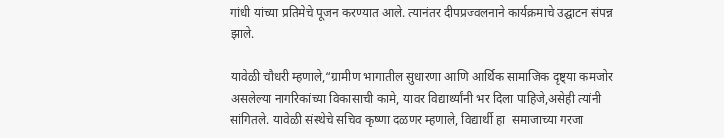गांधी यांच्या प्रतिमेचे पूजन करण्यात आले. त्यानंतर दीपप्रज्वलनाने कार्यक्रमाचे उद्घाटन संपन्न झाले.

यावेळी चौधरी म्हणाले,“ग्रामीण भागातील सुधारणा आणि आर्थिक सामाजिक दृष्ट्या कमजोर असलेल्या नागरिकांच्या विकासाची कामे, यावर विद्यार्थ्यांनी भर दिला पाहिजे,असेही त्यांनी सांगितले. यावेळी संस्थेचे सचिव कृष्णा दळणर म्हणाले, विद्यार्थी हा  समाजाच्या गरजा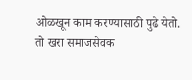ओळखून काम करण्यासाठी पुढे येतो. तो खरा समाजसेवक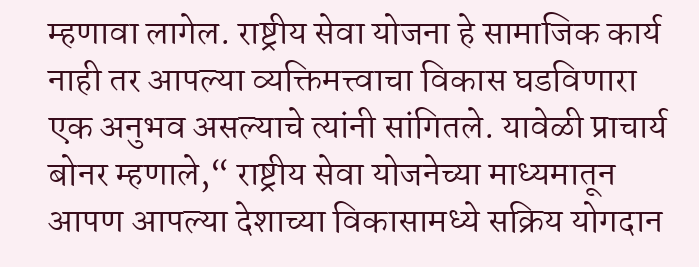म्हणावा लागेल. राष्ट्रीय सेवा योजना हे सामाजिक कार्य नाही तर आपल्या व्यक्तिमत्त्वाचा विकास घडविणारा एक अनुभव असल्याचे त्यांनी सांगितले. यावेळी प्राचार्य बोनर म्हणाले,“ राष्ट्रीय सेवा योजनेच्या माध्यमातून आपण आपल्या देशाच्या विकासामध्ये सक्रिय योगदान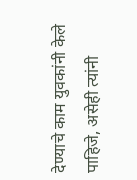देण्याचे काम युवकांनी केले पाहिजे, असेही त्यांनी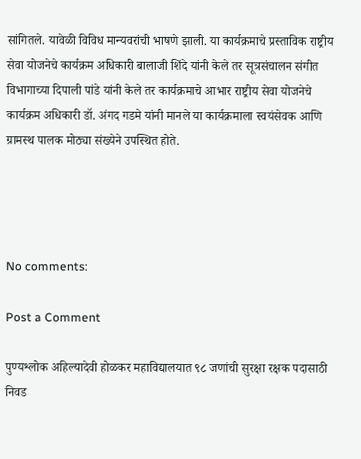सांगितले. यावेळी विविध मान्यवरांची भाषणे झाली. या कार्यक्रमाचे प्रस्ताविक राष्ट्रीय सेवा योजनेचे कार्यक्रम अधिकारी बालाजी शिंदे यांनी केले तर सूत्रसंचालन संगीत विभागाच्या दिपाली पांडे यांनी केले तर कार्यक्रमाचे आभार राष्ट्रीय सेवा योजनेचे कार्यक्रम अधिकारी डॉ. अंगद गडमे यांनी मानले या कार्यक्रमाला स्वयंसेवक आणि ग्रामस्थ पालक मोठ्या संख्येने उपस्थित होते.




No comments:

Post a Comment

पुण्यश्लोक अहिल्यादेवी होळकर महाविद्यालयात ९८ जणांची सुरक्षा रक्षक पदासाठी निवड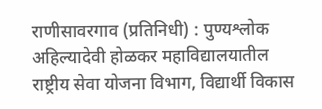राणीसावरगाव (प्रतिनिधी) : पुण्यश्लोक अहिल्यादेवी होळकर महाविद्यालयातील राष्ट्रीय सेवा योजना विभाग, विद्यार्थी विकास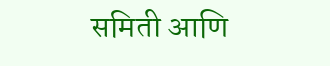समिती आणि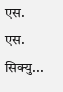एस. एस. सिक्यु...